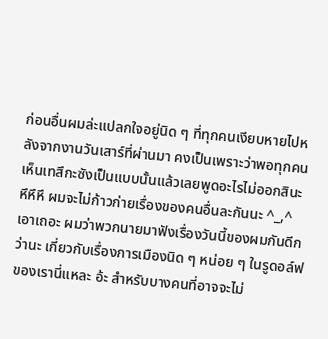ก่อนอื่นผมล่ะแปลกใจอยู่นิด ๆ ที่ทุกคนเงียบหายไปหลังจากงานวันเสาร์ที่ผ่านมา คงเป็นเพราะว่าพอทุกคนเห็นเทสึกะซังเป็นแบบนั้นแล้วเลยพูดอะไรไม่ออกสินะ หึหึหึ ผมจะไม่ก้าวก่ายเรื่องของคนอื่นละกันนะ ^_,^
เอาเถอะ ผมว่าพวกนายมาฟังเรื่องวันนี้ของผมกันดีกว่านะ เกี่ยวกับเรื่องการเมืองนิด ๆ หน่อย ๆ ในรูดอล์ฟของเรานี่แหละ อ้ะ สำหรับบางคนที่อาจจะไม่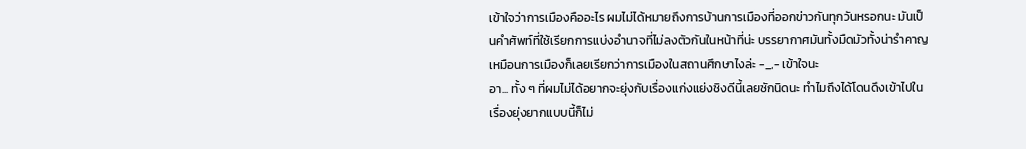เข้าใจว่าการเมืองคืออะไร ผมไม่ได้หมายถึงการบ้านการเมืองที่ออกข่าวกันทุกวันหรอกนะ มันเป็นคำศัพท์ที่ใช้เรียกการแบ่งอำนาจที่ไม่ลงตัวกันในหน้าที่น่ะ บรรยากาศมันทั้งมืดมัวทั้งน่ารำคาญเหมือนการเมืองก็เลยเรียกว่าการเมืองในสถานศึกษาไงล่ะ -_,- เข้าใจนะ
อา... ทั้ง ๆ ที่ผมไม่ได้อยากจะยุ่งกับเรื่องแก่งแย่งชิงดีนี้เลยซักนิดนะ ทำไมถึงได้โดนดึงเข้าไปในเรื่องยุ่งยากแบบนี้ก็ไม่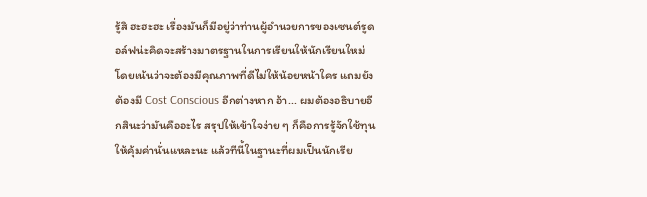รู้สิ ฮะฮะฮะ เรื่องมันก็มีอยู่ว่าท่านผู้อำนวยการของเซนต์รูดอล์ฟน่ะคิดจะสร้างมาตรฐานในการเรียนให้นักเรียนใหม่ โดยเน้นว่าจะต้องมีคุณภาพที่ดีไม่ให้น้อยหน้าใคร แถมยังต้องมี Cost Conscious อีกต่างหาก อ้า... ผมต้องอธิบายอีกสินะว่ามันคืออะไร สรุปให้เข้าใจง่าย ๆ ก็คือการรู้จักใช้ทุนให้คุ้มค่านั่นแหละนะ แล้วทีนี้ในฐานะที่ผมเป็นนักเรีย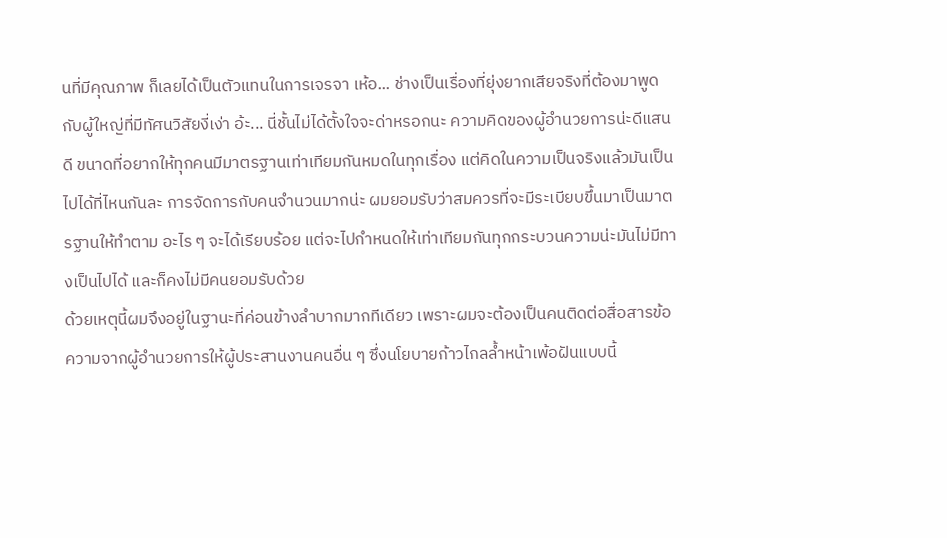นที่มีคุณภาพ ก็เลยได้เป็นตัวแทนในการเจรจา เห้อ... ช่างเป็นเรื่องที่ยุ่งยากเสียจริงที่ต้องมาพูดกับผู้ใหญ่ที่มีทัศนวิสัยงี่เง่า อ้ะ... นี่ชั้นไม่ได้ตั้งใจจะด่าหรอกนะ ความคิดของผู้อำนวยการน่ะดีแสนดี ขนาดที่อยากให้ทุกคนมีมาตรฐานเท่าเทียมกันหมดในทุกเรื่อง แต่คิดในความเป็นจริงแล้วมันเป็นไปได้ที่ไหนกันละ การจัดการกับคนจำนวนมากน่ะ ผมยอมรับว่าสมควรที่จะมีระเบียบขึ้นมาเป็นมาตรฐานให้ทำตาม อะไร ๆ จะได้เรียบร้อย แต่จะไปกำหนดให้เท่าเทียมกันทุกกระบวนความน่ะมันไม่มีทางเป็นไปได้ และก็คงไม่มีคนยอมรับด้วย
ด้วยเหตุนี้ผมจึงอยู่ในฐานะที่ค่อนข้างลำบากมากทีเดียว เพราะผมจะต้องเป็นคนติดต่อสื่อสารข้อความจากผู้อำนวยการให้ผู้ประสานงานคนอื่น ๆ ซึ่งนโยบายก้าวไกลล้ำหน้าเพ้อฝันแบบนี้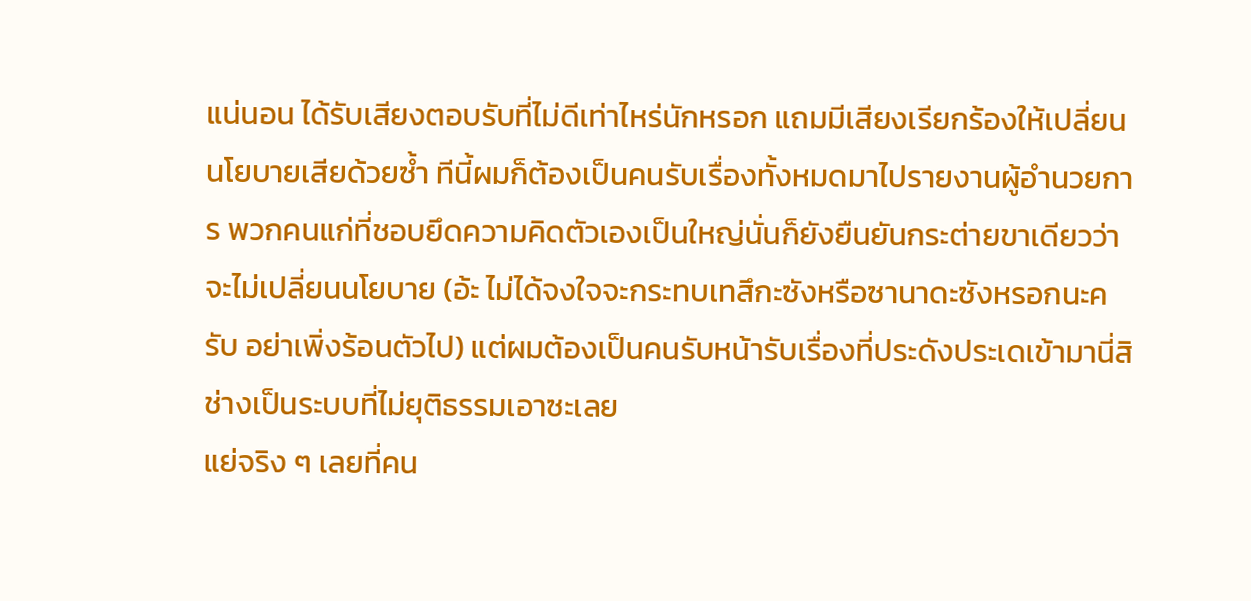แน่นอน ได้รับเสียงตอบรับที่ไม่ดีเท่าไหร่นักหรอก แถมมีเสียงเรียกร้องให้เปลี่ยนนโยบายเสียด้วยซ้ำ ทีนี้ผมก็ต้องเป็นคนรับเรื่องทั้งหมดมาไปรายงานผู้อำนวยการ พวกคนแก่ที่ชอบยึดความคิดตัวเองเป็นใหญ่นั่นก็ยังยืนยันกระต่ายขาเดียวว่าจะไม่เปลี่ยนนโยบาย (อ้ะ ไม่ได้จงใจจะกระทบเทสึกะซังหรือซานาดะซังหรอกนะครับ อย่าเพิ่งร้อนตัวไป) แต่ผมต้องเป็นคนรับหน้ารับเรื่องที่ประดังประเดเข้ามานี่สิ ช่างเป็นระบบที่ไม่ยุติธรรมเอาซะเลย
แย่จริง ๆ เลยที่คน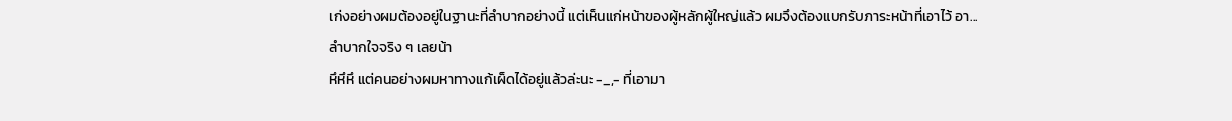เก่งอย่างผมต้องอยู่ในฐานะที่ลำบากอย่างนี้ แต่เห็นแก่หน้าของผู้หลักผู้ใหญ่แล้ว ผมจึงต้องแบกรับภาระหน้าที่เอาไว้ อา... ลำบากใจจริง ๆ เลยน้า
หึหึหึ แต่คนอย่างผมหาทางแก้เผ็ดได้อยู่แล้วล่ะนะ -_,- ที่เอามา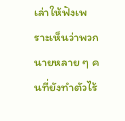เล่าให้ฟังเพราะเห็นว่าพวกนายหลาย ๆ คนที่ยังทำตัวไร้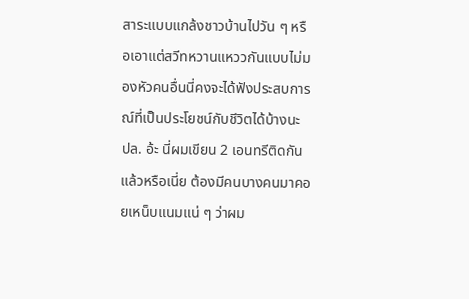สาระแบบแกล้งชาวบ้านไปวัน ๆ หรือเอาแต่สวีทหวานแหววกันแบบไม่มองหัวคนอื่นนี่คงจะได้ฟังประสบการณ์ที่เป็นประโยชน์กับชีวิตได้บ้างนะ
ปล. อ้ะ นี่ผมเขียน 2 เอนทรีติดกันแล้วหรือเนี่ย ต้องมีคนบางคนมาคอยเหน็บแนมแน่ ๆ ว่าผม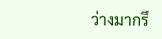ว่างมากรึ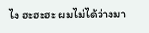ไง ฮะฮะฮะ ผมไม่ได้ว่างมา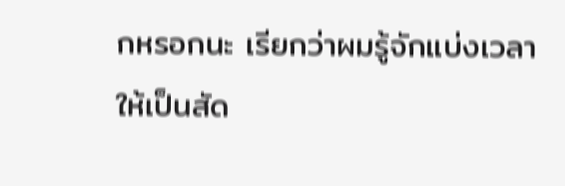กหรอกนะ เรียกว่าผมรู้จักแบ่งเวลาให้เป็นสัด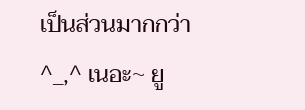เป็นส่วนมากกว่า ^_,^ เนอะ~ ยู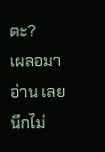ตะ?
เผลอมาอ่าน เลยนึกไม่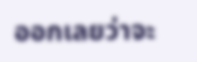ออกเลยว่าจะ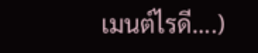เมนต์ไรดี....)